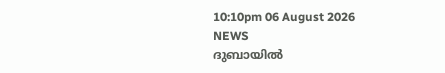10:10pm 06 August 2026
NEWS
ദുബായിൽ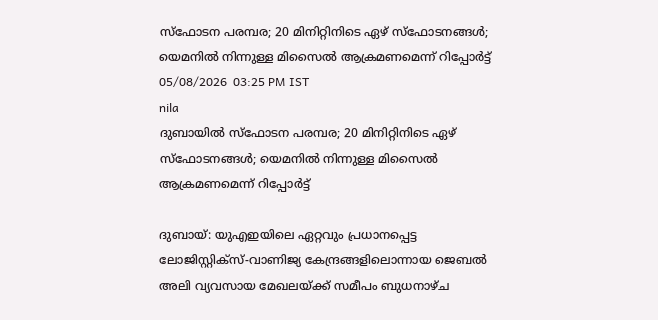സ്ഫോടന പരമ്പര; 20 മിനിറ്റിനിടെ ഏഴ് സ്ഫോടനങ്ങൾ; യെമനിൽ നിന്നുള്ള മിസൈൽ ആക്രമണമെന്ന് റിപ്പോർട്ട്
05/08/2026  03:25 PM IST
nila
ദുബായിൽ സ്ഫോടന പരമ്പര; 20 മിനിറ്റിനിടെ ഏഴ് സ്ഫോടനങ്ങൾ; യെമനിൽ നിന്നുള്ള മിസൈൽ ആക്രമണമെന്ന് റിപ്പോർട്ട്

ദുബായ്: യുഎഇയിലെ ഏറ്റവും പ്രധാനപ്പെട്ട ലോജിസ്റ്റിക്‌സ്-വാണിജ്യ കേന്ദ്രങ്ങളിലൊന്നായ ജെബൽ അലി വ്യവസായ മേഖലയ്ക്ക് സമീപം ബുധനാഴ്ച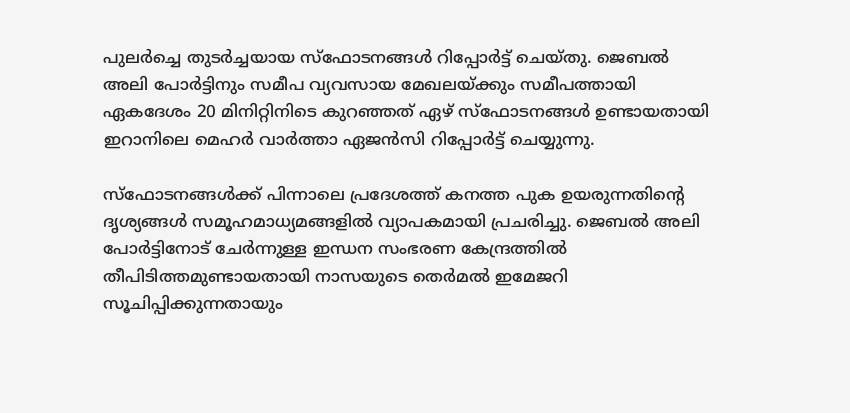പുലർച്ചെ തുടർച്ചയായ സ്ഫോടനങ്ങൾ റിപ്പോർട്ട് ചെയ്തു. ജെബൽ അലി പോർട്ടിനും സമീപ വ്യവസായ മേഖലയ്ക്കും സമീപത്തായി ഏകദേശം 20 മിനിറ്റിനിടെ കുറഞ്ഞത് ഏഴ് സ്ഫോടനങ്ങൾ ഉണ്ടായതായി ഇറാനിലെ മെഹർ വാർത്താ ഏജൻസി റിപ്പോർട്ട് ചെയ്യുന്നു.

സ്ഫോടനങ്ങൾക്ക് പിന്നാലെ പ്രദേശത്ത് കനത്ത പുക ഉയരുന്നതിന്റെ ദൃശ്യങ്ങൾ സമൂഹമാധ്യമങ്ങളിൽ വ്യാപകമായി പ്രചരിച്ചു. ജെബൽ അലി പോർട്ടിനോട് ചേർന്നുള്ള ഇന്ധന സംഭരണ കേന്ദ്രത്തിൽ തീപിടിത്തമുണ്ടായതായി നാസയുടെ തെർമൽ ഇമേജറി സൂചിപ്പിക്കുന്നതായും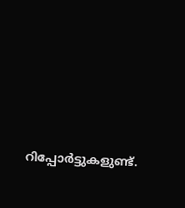റിപ്പോർട്ടുകളുണ്ട്.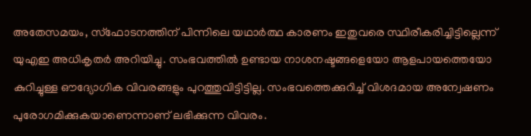അതേസമയം, സ്ഫോടനത്തിന് പിന്നിലെ യഥാർത്ഥ കാരണം ഇതുവരെ സ്ഥിരീകരിച്ചിട്ടില്ലെന്ന് യുഎഇ അധികൃതർ അറിയിച്ചു. സംഭവത്തിൽ ഉണ്ടായ നാശനഷ്ടങ്ങളെയോ ആളപായത്തെയോ കുറിച്ചുള്ള ഔദ്യോഗിക വിവരങ്ങളും പുറത്തുവിട്ടിട്ടില്ല. സംഭവത്തെക്കുറിച്ച് വിശദമായ അന്വേഷണം പുരോഗമിക്കുകയാണെന്നാണ് ലഭിക്കുന്ന വിവരം.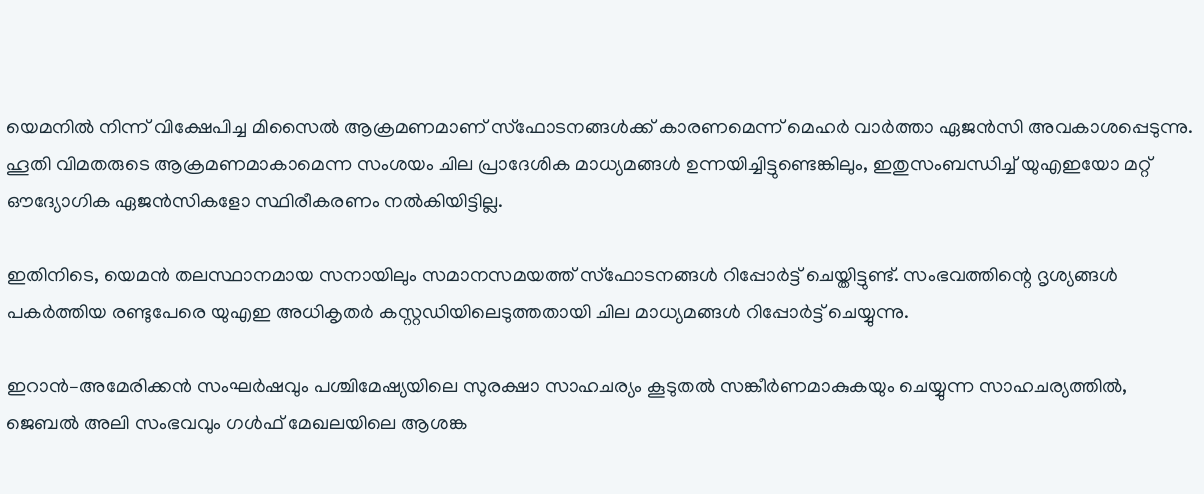യെമനിൽ നിന്ന് വിക്ഷേപിച്ച മിസൈൽ ആക്രമണമാണ് സ്ഫോടനങ്ങൾക്ക് കാരണമെന്ന് മെഹർ വാർത്താ ഏജൻസി അവകാശപ്പെടുന്നു. ഹൂതി വിമതരുടെ ആക്രമണമാകാമെന്ന സംശയം ചില പ്രാദേശിക മാധ്യമങ്ങൾ ഉന്നയിച്ചിട്ടുണ്ടെങ്കിലും, ഇതുസംബന്ധിച്ച് യുഎഇയോ മറ്റ് ഔദ്യോഗിക ഏജൻസികളോ സ്ഥിരീകരണം നൽകിയിട്ടില്ല.

ഇതിനിടെ, യെമൻ തലസ്ഥാനമായ സനായിലും സമാനസമയത്ത് സ്ഫോടനങ്ങൾ റിപ്പോർട്ട് ചെയ്തിട്ടുണ്ട്. സംഭവത്തിന്റെ ദൃശ്യങ്ങൾ പകർത്തിയ രണ്ടുപേരെ യുഎഇ അധികൃതർ കസ്റ്റഡിയിലെടുത്തതായി ചില മാധ്യമങ്ങൾ റിപ്പോർട്ട് ചെയ്യുന്നു.

ഇറാൻ–അമേരിക്കൻ സംഘർഷവും പശ്ചിമേഷ്യയിലെ സുരക്ഷാ സാഹചര്യം കൂടുതൽ സങ്കീർണമാകുകയും ചെയ്യുന്ന സാഹചര്യത്തിൽ, ജെബൽ അലി സംഭവവും ഗൾഫ് മേഖലയിലെ ആശങ്ക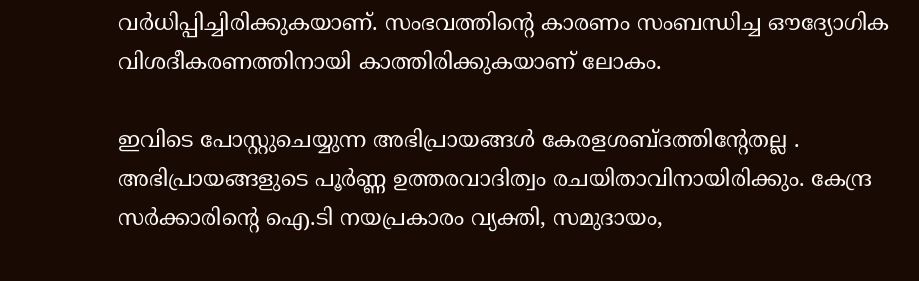വർധിപ്പിച്ചിരിക്കുകയാണ്. സംഭവത്തിന്റെ കാരണം സംബന്ധിച്ച ഔദ്യോഗിക വിശദീകരണത്തിനായി കാത്തിരിക്കുകയാണ് ലോകം.

ഇവിടെ പോസ്റ്റുചെയ്യുന്ന അഭിപ്രായങ്ങള്‍ കേരളശബ്‌ദത്തിന്റേതല്ല . അഭിപ്രായങ്ങളുടെ പൂര്‍ണ്ണ ഉത്തരവാദിത്വം രചയിതാവിനായിരിക്കും. കേന്ദ്ര സർക്കാരിന്റെ ഐ.ടി നയപ്രകാരം വ്യക്തി, സമുദായം,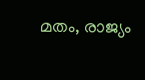മതം, രാജ്യം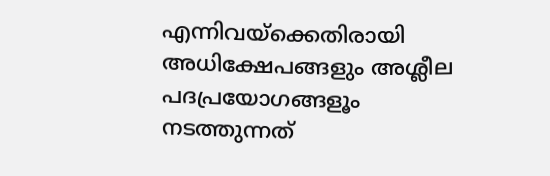എന്നിവയ്ക്കെതിരായി അധിക്ഷേപങ്ങളും അശ്ലീല പദപ്രയോഗങ്ങളൂം നടത്തുന്നത്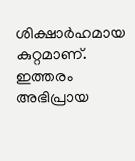ശിക്ഷാര്‍ഹമായ കുറ്റമാണ്. ഇത്തരം അഭിപ്രായ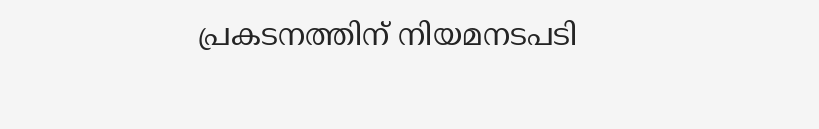പ്രകടനത്തിന് നിയമനടപടി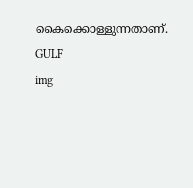കൈക്കൊള്ളുന്നതാണ്.
GULF
img